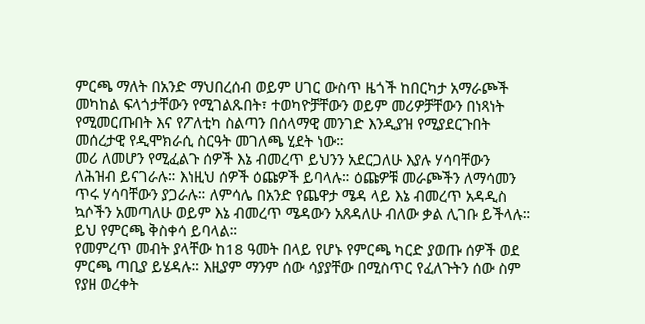ምርጫ ማለት በአንድ ማህበረሰብ ወይም ሀገር ውስጥ ዜጎች ከበርካታ አማራጮች መካከል ፍላጎታቸውን የሚገልጹበት፣ ተወካዮቻቸውን ወይም መሪዎቻቸውን በነጻነት የሚመርጡበት እና የፖለቲካ ስልጣን በሰላማዊ መንገድ እንዲያዝ የሚያደርጉበት መሰረታዊ የዲሞክራሲ ስርዓት መገለጫ ሂደት ነው።
መሪ ለመሆን የሚፈልጉ ሰዎች እኔ ብመረጥ ይህንን አደርጋለሁ እያሉ ሃሳባቸውን ለሕዝብ ይናገራሉ። እነዚህ ሰዎች ዕጩዎች ይባላሉ። ዕጩዎቹ መራጮችን ለማሳመን ጥሩ ሃሳባቸውን ያጋራሉ። ለምሳሌ በአንድ የጨዋታ ሜዳ ላይ እኔ ብመረጥ አዳዲስ ኳሶችን አመጣለሁ ወይም እኔ ብመረጥ ሜዳውን አጸዳለሁ ብለው ቃል ሊገቡ ይችላሉ። ይህ የምርጫ ቅስቀሳ ይባላል።
የመምረጥ መብት ያላቸው ከ18 ዓመት በላይ የሆኑ የምርጫ ካርድ ያወጡ ሰዎች ወደ ምርጫ ጣቢያ ይሄዳሉ። እዚያም ማንም ሰው ሳያያቸው በሚስጥር የፈለጉትን ሰው ስም የያዘ ወረቀት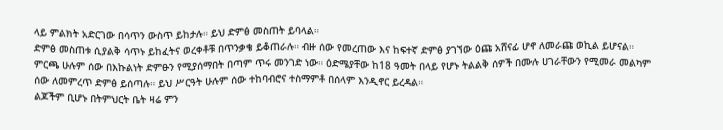ላይ ምልክት አድርገው በሳጥን ውስጥ ይከታሉ። ይህ ድምፅ መስጠት ይባላል።
ድምፅ መስጠቱ ሲያልቅ ሳጥኑ ይከፈትና ወረቀቶቹ በጥንቃቄ ይቆጠራሉ። ብዙ ሰው የመረጠው እና ከፍተኛ ድምፅ ያገኘው ዕጩ አሸናፊ ሆኖ ለመራጩ ወኪል ይሆናል።
ምርጫ ሁሉም ሰው በእኩልነት ድምፁን የሚያሰማበት በጣም ጥሩ መንገድ ነው። ዕድሜያቸው ከ18 ዓመት በላይ የሆኑ ትልልቅ ሰዎች በሙሉ ሀገራቸውን የሚመራ መልካም ሰው ለመምረጥ ድምፅ ይሰጣሉ። ይህ ሥርዓት ሁሉም ሰው ተከባብሮና ተስማምቶ በሰላም እንዲኖር ይረዳል።
ልጆችም ቢሆኑ በትምህርት ቤት ዛሬ ምን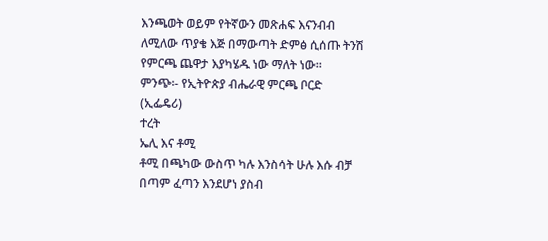እንጫወት ወይም የትኛውን መጽሐፍ እናንብብ ለሚለው ጥያቄ እጅ በማውጣት ድምፅ ሲሰጡ ትንሽ የምርጫ ጨዋታ እያካሄዱ ነው ማለት ነው።
ምንጭ፡- የኢትዮጵያ ብሔራዊ ምርጫ ቦርድ (ኢፌዴሪ)
ተረት
ኤሊ እና ቶሚ
ቶሚ በጫካው ውስጥ ካሉ እንስሳት ሁሉ እሱ ብቻ በጣም ፈጣን እንደሆነ ያስብ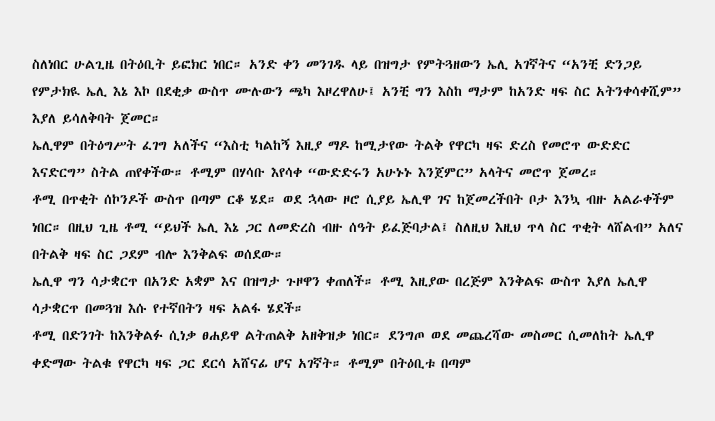ስለነበር ሁልጊዜ በትዕቢት ይፎክር ነበር። አንድ ቀን መንገዱ ላይ በዝግታ የምትጓዘውን ኤሊ አገኛትና “አንቺ ድንጋይ የምታክዪ ኤሊ እኔ እኮ በደቂቃ ውስጥ ሙሉውን ጫካ እዞረዋለሁ፤ አንቺ ግን እስከ ማታም ከአንድ ዛፍ ስር አትንቀሳቀሺም” እያለ ይሳለቅባት ጀመር።
ኤሊዋም በትዕግሥት ፈገግ አለችና “እስቲ ካልከኝ እዚያ ማዶ ከሚታየው ትልቅ የዋርካ ዛፍ ድረስ የመሮጥ ውድድር እናድርግ” ስትል ጠየቀችው። ቶሚም በሃሳቡ እየሳቀ “ውድድሩን አሁኑኑ እንጀምር” አላትና መሮጥ ጀመረ።
ቶሚ በጥቂት ሰኮንዶች ውስጥ በጣም ርቆ ሄደ። ወደ ኋላው ዞሮ ሲያይ ኤሊዋ ገና ከጀመረችበት ቦታ እንኳ ብዙ አልራቀችም ነበር። በዚህ ጊዜ ቶሚ “ይህች ኤሊ እኔ ጋር ለመድረስ ብዙ ሰዓት ይፈጅባታል፤ ስለዚህ እዚህ ጥላ ስር ጥቂት ላሸልብ” አለና በትልቅ ዛፍ ስር ጋደም ብሎ እንቅልፍ ወሰደው።
ኤሊዋ ግን ሳታቋርጥ በአንድ አቋም እና በዝግታ ጉዞዋን ቀጠለች። ቶሚ እዚያው በረጅም እንቅልፍ ውስጥ እያለ ኤሊዋ ሳታቋርጥ በመጓዝ እሱ የተኛበትን ዛፍ አልፋ ሄደች።
ቶሚ በድንገት ከእንቅልፉ ሲነቃ ፀሐይዋ ልትጠልቅ አዘቅዝቃ ነበር። ደንግጦ ወደ መጨረሻው መስመር ሲመለከት ኤሊዋ ቀድማው ትልቁ የዋርካ ዛፍ ጋር ደርሳ አሸናፊ ሆና አገኛት። ቶሚም በትዕቢቱ በጣም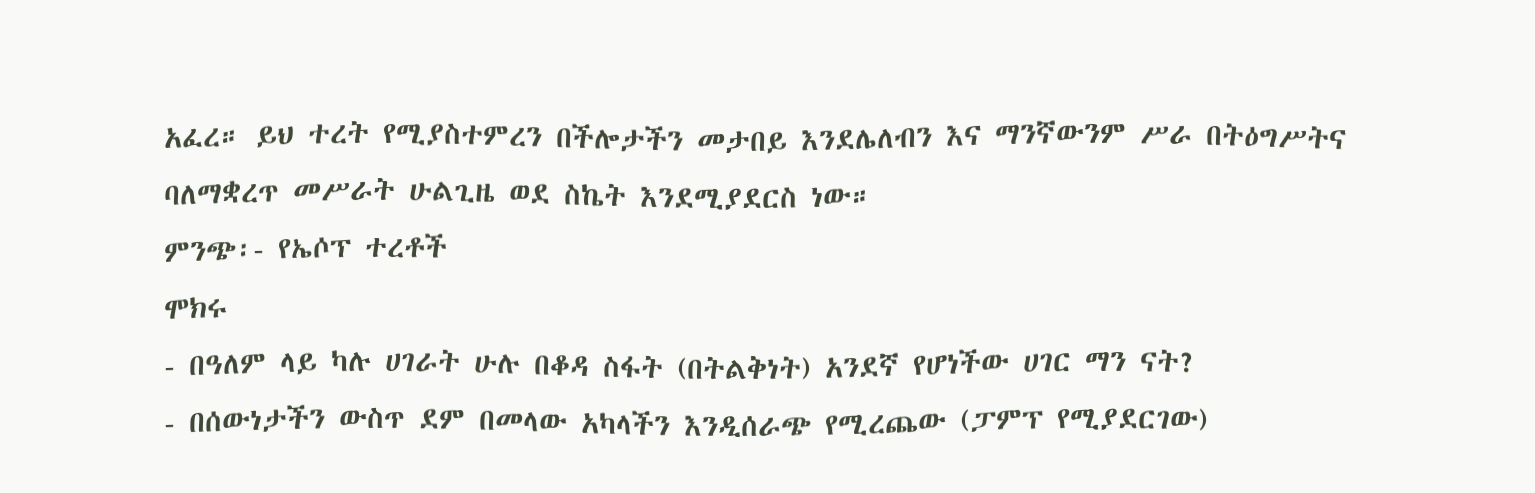አፈረ። ይህ ተረት የሚያስተምረን በችሎታችን መታበይ እንደሌለብን እና ማንኛውንም ሥራ በትዕግሥትና ባለማቋረጥ መሥራት ሁልጊዜ ወደ ስኬት እንደሚያደርስ ነው።
ምንጭ፡- የኤሶፕ ተረቶች
ሞክሩ
- በዓለም ላይ ካሉ ሀገራት ሁሉ በቆዳ ስፋት (በትልቅነት) አንደኛ የሆነችው ሀገር ማን ናት?
- በሰውነታችን ውስጥ ደም በመላው አካላችን እንዲሰራጭ የሚረጨው (ፓምፕ የሚያደርገው)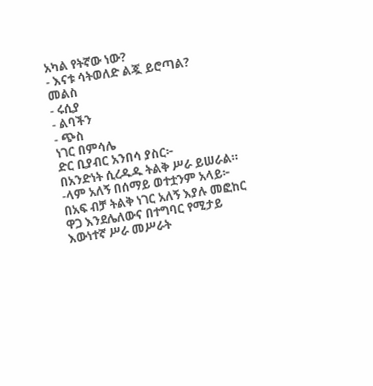አካል የትኛው ነው?
- እናቱ ሳትወለድ ልጇ ይሮጣል?
መልስ
- ሩሲያ
- ልባችን
- ጭስ
ነገር በምሳሌ
ድር ቢያብር አንበሳ ያስር፦
በአንድነት ሲረዱዱ ትልቅ ሥራ ይሠራል።
-ላም አለኝ በሰማይ ወተቷንም አላይ፦
በአፍ ብቻ ትልቅ ነገር አለኝ እያሉ መፎከር ዋጋ እንደሌለውና በተግባር የሚታይ እውነተኛ ሥራ መሥራት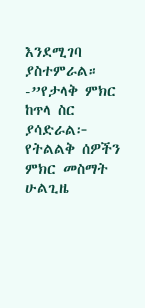እንደሚገባ ያስተምራል።
-”የታላቅ ምክር ከጥላ ስር ያሳድራል፦ የትልልቅ ሰዎችን ምክር መስማት ሁልጊዜ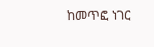ከመጥፎ ነገር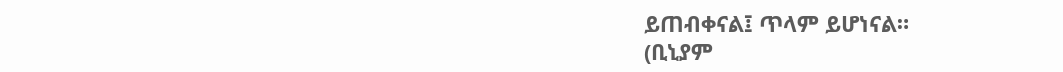ይጠብቀናል፤ ጥላም ይሆነናል።
(ቢኒያም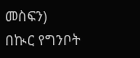መስፍን)
በኲር የግንቦት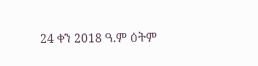24 ቀን 2018 ዓ.ም ዕትም